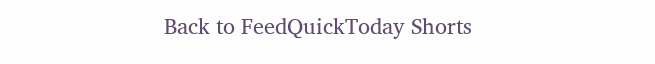Back to FeedQuickToday Shorts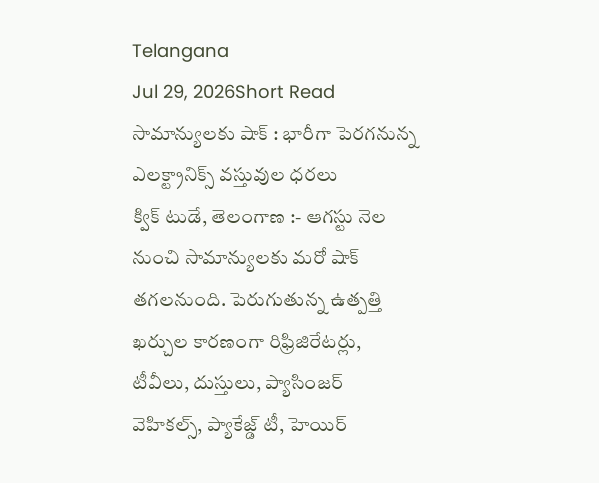Telangana
Jul 29, 2026Short Read
సామాన్యులకు షాక్ : భారీగా పెరగనున్న ఎలక్ట్రానిక్స్ వస్తువుల ధరలు
క్విక్ టుడే, తెలంగాణ :- ఆగస్టు నెల నుంచి సామాన్యులకు మరో షాక్ తగలనుంది. పెరుగుతున్న ఉత్పత్తి ఖర్చుల కారణంగా రిఫ్రిజిరేటర్లు, టీవీలు, దుస్తులు, ప్యాసింజర్ వెహికల్స్, ప్యాకేజ్డ్ టీ, హెయిర్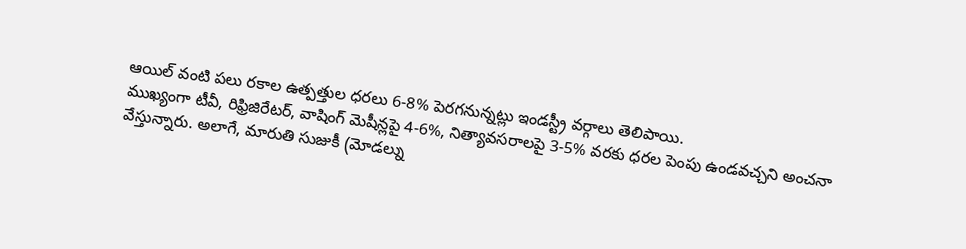ఆయిల్ వంటి పలు రకాల ఉత్పత్తుల ధరలు 6-8% పెరగనున్నట్లు ఇండస్ట్రీ వర్గాలు తెలిపాయి.
ముఖ్యంగా టీవీ, రిఫ్రిజిరేటర్, వాషింగ్ మెషీన్లపై 4-6%, నిత్యావసరాలపై 3-5% వరకు ధరల పెంపు ఉండవచ్చని అంచనా వేస్తున్నారు. అలాగే, మారుతి సుజుకీ (మోడల్ను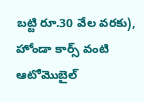బట్టి రూ.30 వేల వరకు), హోండా కార్స్ వంటి ఆటోమొబైల్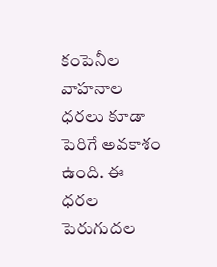కంపెనీల వాహనాల ధరలు కూడా పెరిగే అవకాశం ఉంది. ఈ ధరల పెరుగుదల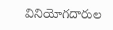వినియోగదారుల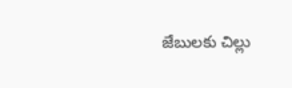జేబులకు చిల్లు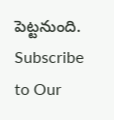పెట్టనుంది.
Subscribe to Our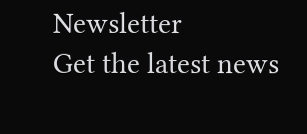Newsletter
Get the latest news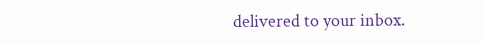delivered to your inbox.